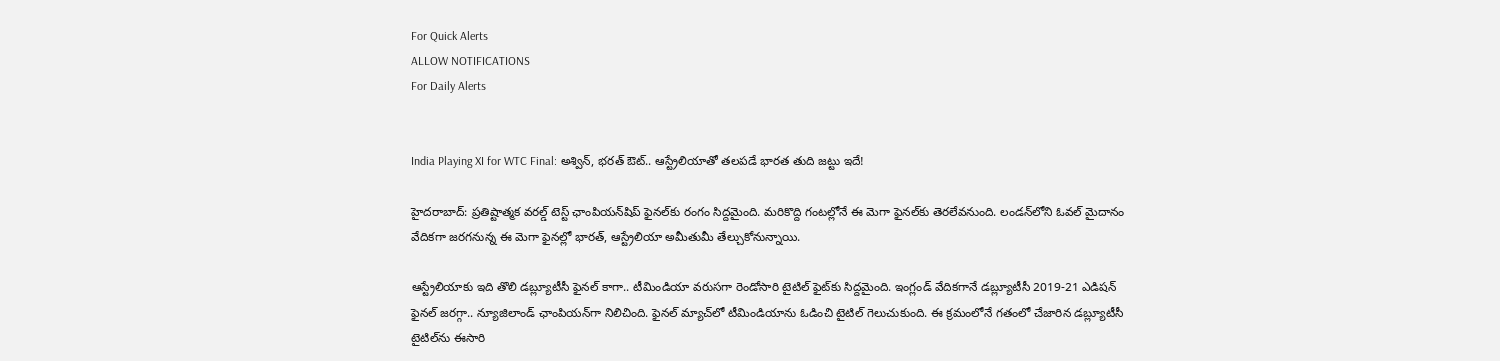For Quick Alerts
ALLOW NOTIFICATIONS
For Daily Alerts


India Playing XI for WTC Final: అశ్విన్, భరత్ ఔట్.. ఆస్ట్రేలియాతో తలపడే భారత తుది జట్టు ఇదే!

హైదరాబాద్: ప్రతిష్టాత్మక వరల్డ్ టెస్ట్ ఛాంపియన్‌షిప్ ఫైనల్‌కు రంగం సిద్దమైంది. మరికొద్ది గంటల్లోనే ఈ మెగా ఫైనల్‌కు తెరలేవనుంది. లండన్‌లోని ఓవల్ మైదానం వేదికగా జరగనున్న ఈ మెగా ఫైనల్లో భారత్, ఆస్ట్రేలియా అమీతుమీ తేల్చుకోనున్నాయి.

ఆస్ట్రేలియాకు ఇది తొలి డబ్ల్యూటీసీ ఫైనల్ కాగా.. టీమిండియా వరుసగా రెండోసారి టైటిల్ ఫైట్‌కు సిద్దమైంది. ఇంగ్లండ్ వేదికగానే డబ్ల్యూటీసీ 2019-21 ఎడిషన్‌ ఫైనల్ జరగ్గా.. న్యూజిలాండ్ ఛాంపియన్‌గా నిలిచింది. ఫైనల్ మ్యాచ్‌లో టీమిండియాను ఓడించి టైటిల్ గెలుచుకుంది. ఈ క్రమంలోనే గతంలో చేజారిన డబ్ల్యూటీసీ టైటిల్‌ను ఈసారి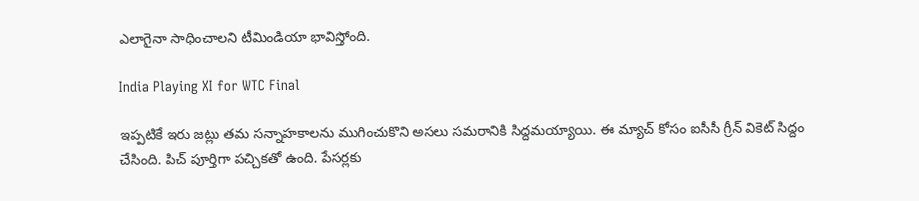ఎలాగైనా సాధించాలని టీమిండియా భావిస్తోంది.

India Playing XI for WTC Final

ఇప్పటికే ఇరు జట్లు తమ సన్నాహకాలను ముగించుకొని అసలు సమరానికి సిద్దమయ్యాయి. ఈ మ్యాచ్ కోసం ఐసీసీ గ్రీన్ వికెట్ సిద్దం చేసింది. పిచ్‌ పూర్తిగా పచ్చికతో ఉంది. పేసర్లకు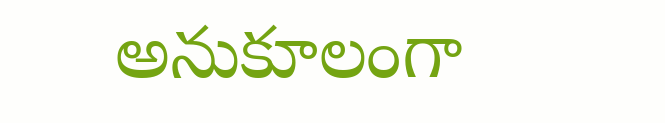అనుకూలంగా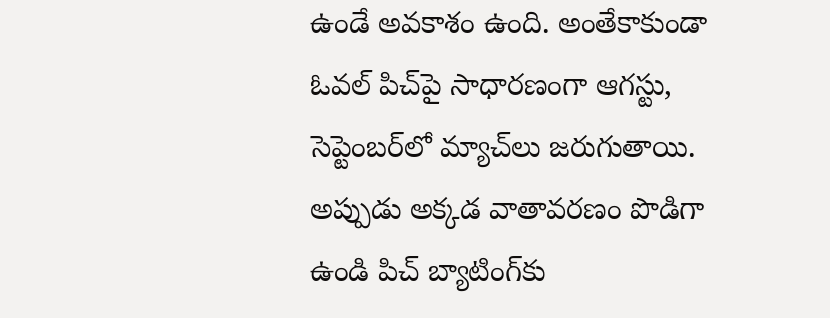ఉండే అవకాశం ఉంది. అంతేకాకుండా ఓవల్ పిచ్‌పై సాధారణంగా ఆగస్టు, సెప్టెంబర్‌లో మ్యాచ్‌లు జరుగుతాయి. అప్పుడు అక్కడ వాతావరణం పొడిగా ఉండి పిచ్ బ్యాటింగ్‌కు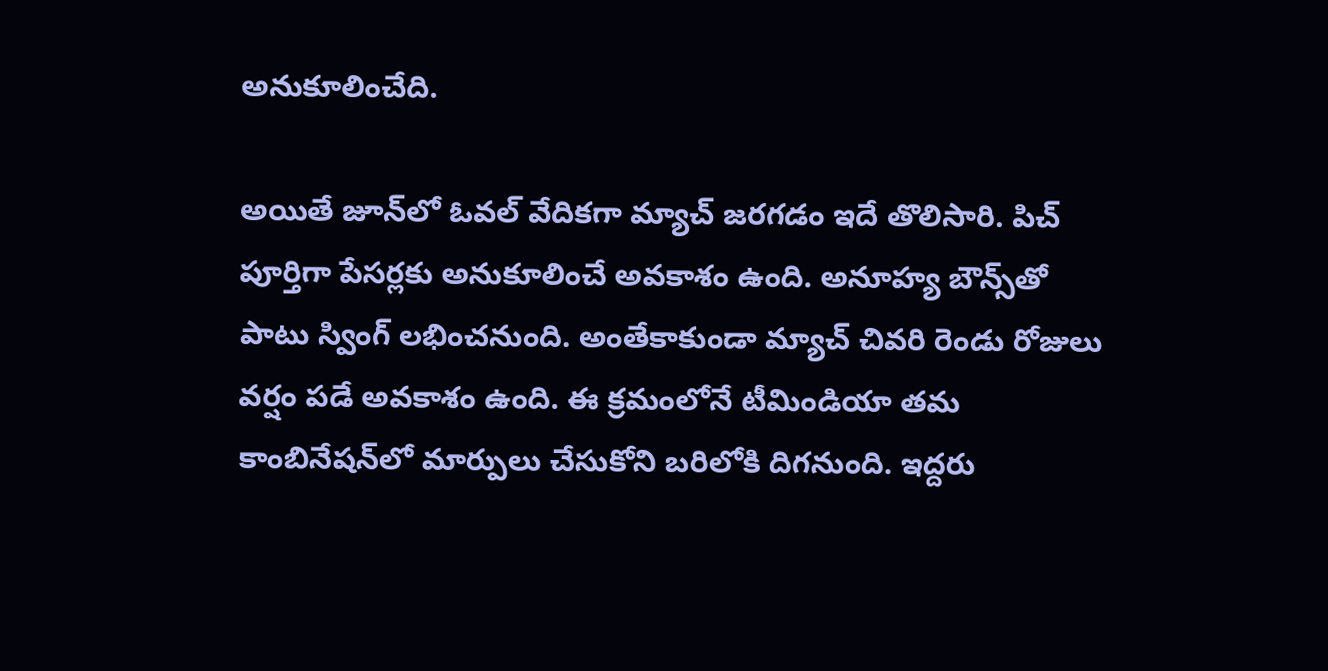అనుకూలించేది.

అయితే జూన్‌లో ఓవల్ వేదికగా మ్యాచ్ జరగడం ఇదే తొలిసారి. పిచ్ పూర్తిగా పేసర్లకు అనుకూలించే అవకాశం ఉంది. అనూహ్య బౌన్స్‌తో పాటు స్వింగ్ లభించనుంది. అంతేకాకుండా మ్యాచ్ చివరి రెండు రోజులు వర్షం పడే అవకాశం ఉంది. ఈ క్రమంలోనే టీమిండియా తమ కాంబినేషన్‌లో మార్పులు చేసుకోని బరిలోకి దిగనుంది. ఇద్దరు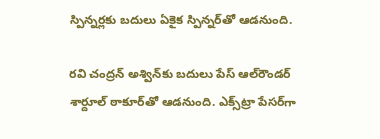స్పిన్నర్లకు బదులు ఏకైక స్పిన్నర్‌తో ఆడనుంది.

రవి చంద్రన్ అశ్విన్‌కు బదులు పేస్ ఆల్‌రౌండర్ శార్దూల్‌ ఠాకూర్‌తో ఆడనుంది. ఎక్స్‌ట్రా పేసర్‌గా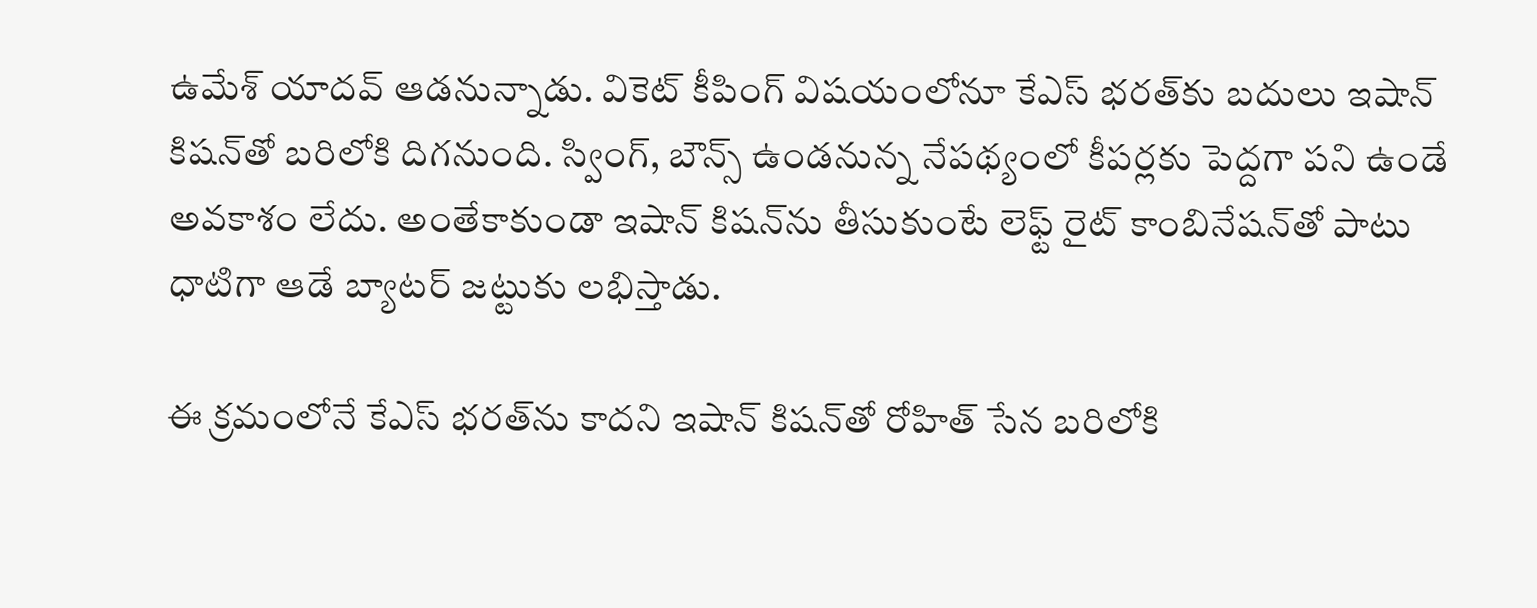ఉమేశ్ యాదవ్ ఆడనున్నాడు. వికెట్ కీపింగ్ విషయంలోనూ కేఎస్ భరత్‌కు బదులు ఇషాన్ కిషన్‌తో బరిలోకి దిగనుంది. స్వింగ్, బౌన్స్ ఉండనున్న నేపథ్యంలో కీపర్లకు పెద్దగా పని ఉండే అవకాశం లేదు. అంతేకాకుండా ఇషాన్ కిషన్‌‌ను తీసుకుంటే లెఫ్ట్ రైట్ కాంబినేషన్‌తో పాటు ధాటిగా ఆడే బ్యాటర్ జట్టుకు లభిస్తాడు.

ఈ క్రమంలోనే కేఎస్ భరత్‌ను కాదని ఇషాన్ కిషన్‌తో రోహిత్ సేన బరిలోకి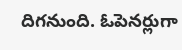దిగనుంది. ఓపెనర్లుగా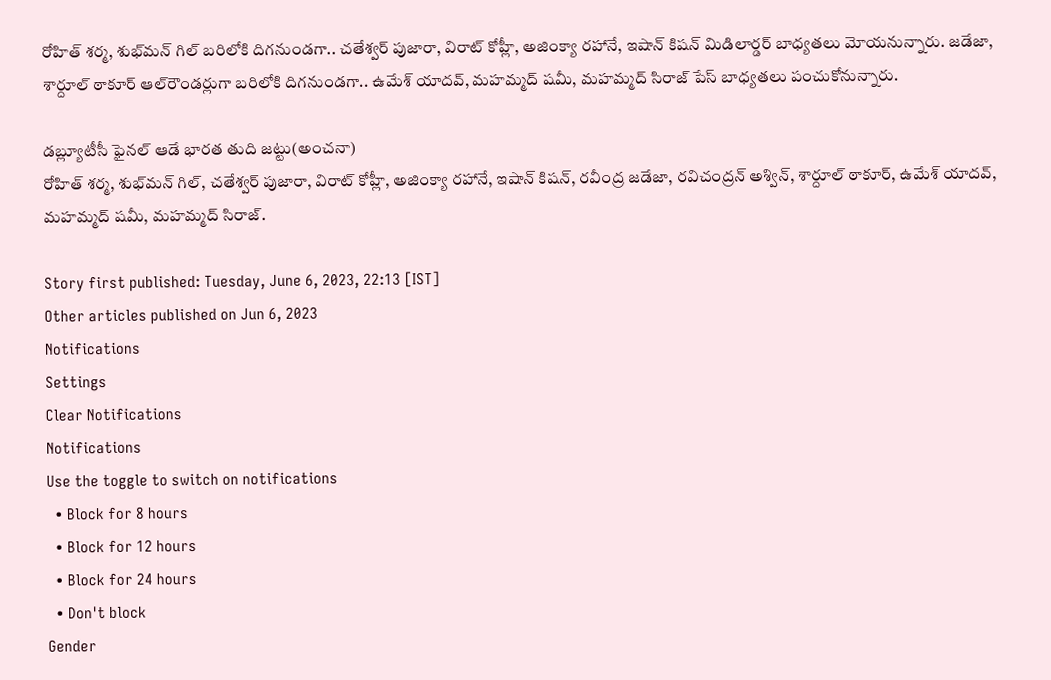రోహిత్ శర్మ, శుభ్‌మన్ గిల్ బరిలోకి దిగనుండగా.. చతేశ్వర్ పుజారా, విరాట్ కోహ్లీ, అజింక్యా రహానే, ఇషాన్ కిషన్ మిడిలార్డర్ బాధ్యతలు మోయనున్నారు. జడేజా, శార్దూల్ ఠాకూర్ ఆల్‌రౌండర్లుగా బరిలోకి దిగనుండగా.. ఉమేశ్ యాదవ్, మహమ్మద్ షమీ, మహమ్మద్ సిరాజ్ పేస్ బాధ్యతలు పంచుకోనున్నారు.

డబ్ల్యూటీసీ ఫైనల్ ఆడే భారత తుది జట్టు(అంచనా)
రోహిత్ శర్మ, శుభ్‌మన్ గిల్, చతేశ్వర్ పుజారా, విరాట్ కోహ్లీ, అజింక్యా రహానే, ఇషాన్ కిషన్, రవీంద్ర జడేజా, రవిచంద్రన్ అశ్విన్, శార్దూల్ ఠాకూర్, ఉమేశ్ యాదవ్, మహమ్మద్ షమీ, మహమ్మద్ సిరాజ్.

Story first published: Tuesday, June 6, 2023, 22:13 [IST]
Other articles published on Jun 6, 2023
Notifications
Settings
Clear Notifications
Notifications
Use the toggle to switch on notifications
  • Block for 8 hours
  • Block for 12 hours
  • Block for 24 hours
  • Don't block
Gender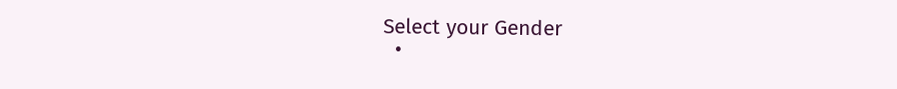Select your Gender
  •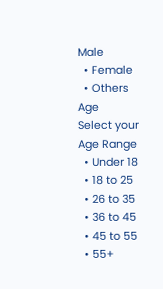Male
  • Female
  • Others
Age
Select your Age Range
  • Under 18
  • 18 to 25
  • 26 to 35
  • 36 to 45
  • 45 to 55
  • 55+